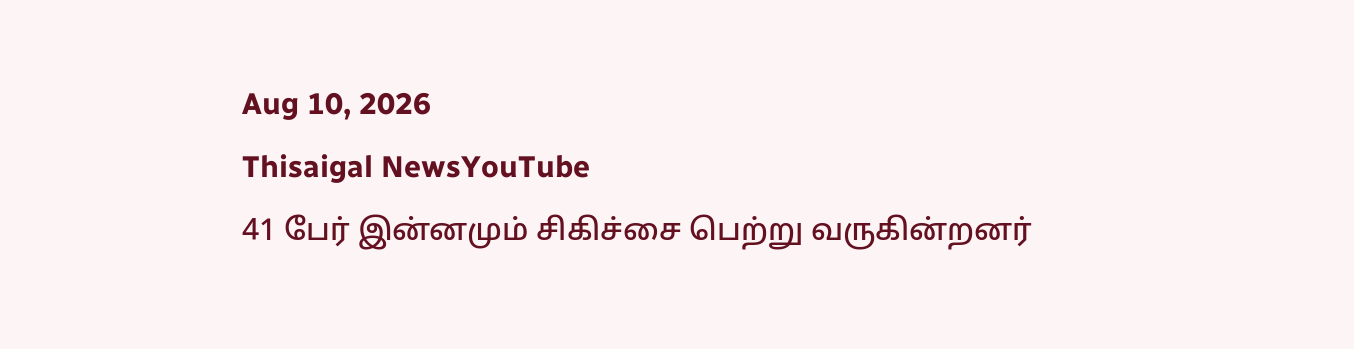Aug 10, 2026
Thisaigal NewsYouTube
41 பேர் இன்னமும் சிகிச்சை பெற்று வருகின்றனர்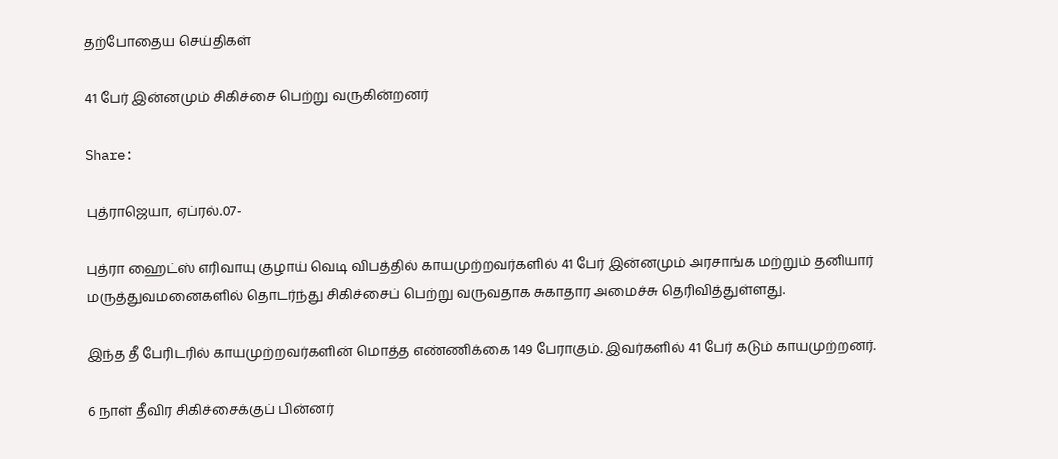தற்போதைய செய்திகள்

41 பேர் இன்னமும் சிகிச்சை பெற்று வருகின்றனர்

Share:

புத்ராஜெயா, ஏப்ரல்.07-

புத்ரா ஹைட்ஸ் எரிவாயு குழாய் வெடி விபத்தில் காயமுற்றவர்களில் 41 பேர் இன்னமும் அரசாங்க மற்றும் தனியார் மருத்துவமனைகளில் தொடர்ந்து சிகிச்சைப் பெற்று வருவதாக சுகாதார அமைச்சு தெரிவித்துள்ளது.

இந்த தீ பேரிடரில் காயமுற்றவர்களின் மொத்த எண்ணிக்கை 149 பேராகும். இவர்களில் 41 பேர் கடும் காயமுற்றனர்.

6 நாள் தீவிர சிகிச்சைக்குப் பின்னர்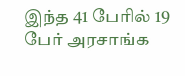இந்த 41 பேரில் 19 பேர் அரசாங்க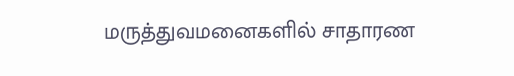மருத்துவமனைகளில் சாதாரண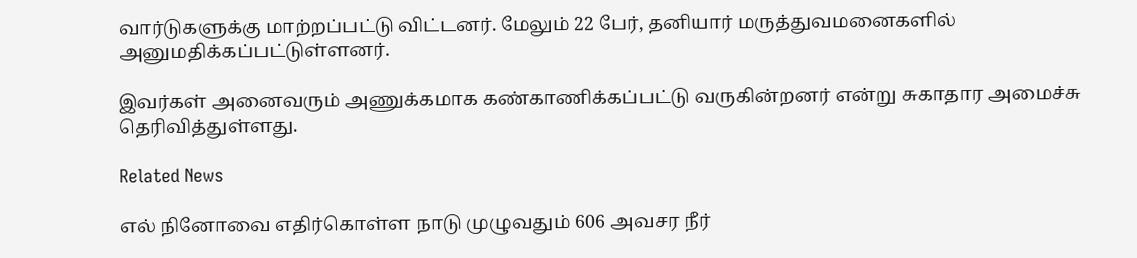வார்டுகளுக்கு மாற்றப்பட்டு விட்டனர். மேலும் 22 பேர், தனியார் மருத்துவமனைகளில் அனுமதிக்கப்பட்டுள்ளனர்.

இவர்கள் அனைவரும் அணுக்கமாக கண்காணிக்கப்பட்டு வருகின்றனர் என்று சுகாதார அமைச்சு தெரிவித்துள்ளது.

Related News

எல் நினோவை எதிர்கொள்ள நாடு முழுவதும் 606 அவசர நீர்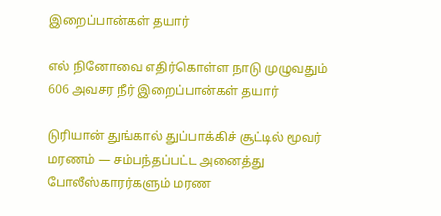இறைப்பான்கள் தயார்

எல் நினோவை எதிர்கொள்ள நாடு முழுவதும் 606 அவசர நீர் இறைப்பான்கள் தயார்

டுரியான் துங்கால் துப்பாக்கிச் சூட்டில் மூவர் மரணம் — சம்பந்தப்பட்ட அனைத்து போலீஸ்காரர்களும் மரண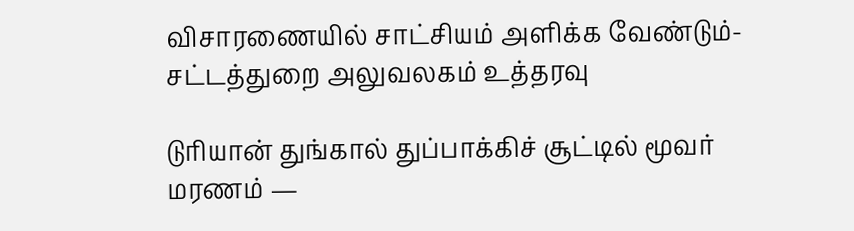விசாரணையில் சாட்சியம் அளிக்க வேண்டும்- சட்டத்துறை அலுவலகம் உத்தரவு

டுரியான் துங்கால் துப்பாக்கிச் சூட்டில் மூவர் மரணம் —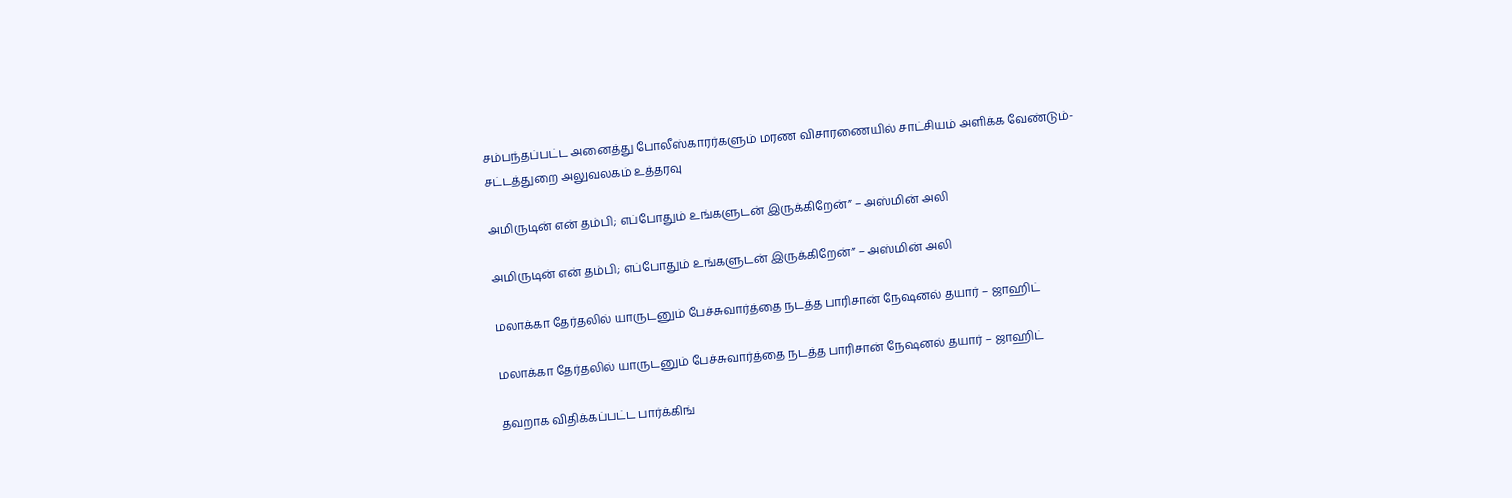சம்பந்தப்பட்ட அனைத்து போலீஸ்காரர்களும் மரண விசாரணையில் சாட்சியம் அளிக்க வேண்டும்- சட்டத்துறை அலுவலகம் உத்தரவு

அமிருடின் என் தம்பி; எப்போதும் உங்களுடன் இருக்கிறேன்” – அஸ்மின் அலி

அமிருடின் என் தம்பி; எப்போதும் உங்களுடன் இருக்கிறேன்” – அஸ்மின் அலி

மலாக்கா தேர்தலில் யாருடனும் பேச்சுவார்த்தை நடத்த பாரிசான் நேஷனல் தயார் – ஜாஹிட்

மலாக்கா தேர்தலில் யாருடனும் பேச்சுவார்த்தை நடத்த பாரிசான் நேஷனல் தயார் – ஜாஹிட்

தவறாக விதிக்கப்பட்ட பார்க்கிங்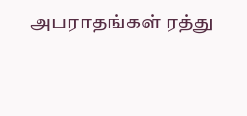அபராதங்கள் ரத்து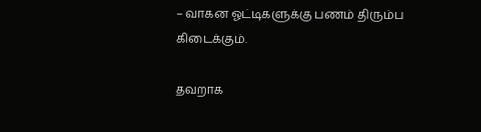– வாகன ஓட்டிகளுக்கு பணம் திரும்ப கிடைக்கும்.

தவறாக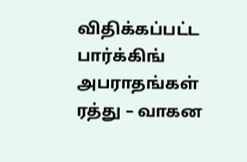விதிக்கப்பட்ட பார்க்கிங் அபராதங்கள் ரத்து – வாகன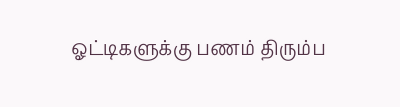ஓட்டிகளுக்கு பணம் திரும்ப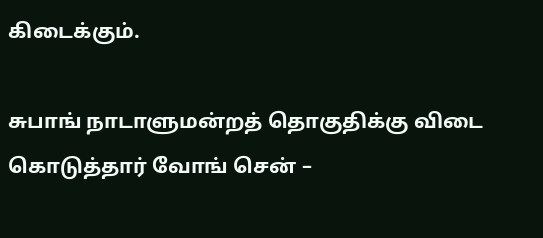கிடைக்கும்.

சுபாங் நாடாளுமன்றத் தொகுதிக்கு விடை கொடுத்தார் வோங் சென் –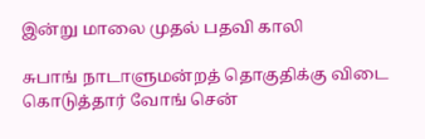இன்று மாலை முதல் பதவி காலி

சுபாங் நாடாளுமன்றத் தொகுதிக்கு விடை கொடுத்தார் வோங் சென்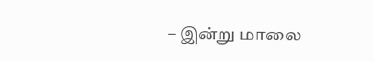– இன்று மாலை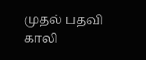முதல் பதவி காலி